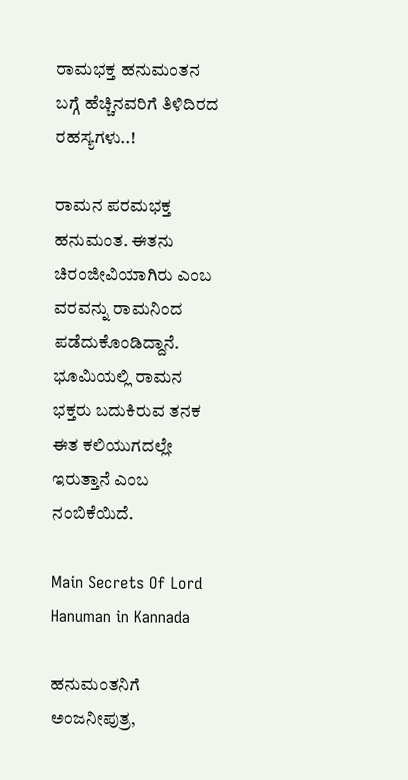ರಾಮಭಕ್ತ ಹನುಮಂತನ ಬಗ್ಗೆ ಹೆಚ್ಚಿನವರಿಗೆ ತಿಳಿದಿರದ ರಹಸ್ಯಗಳು..!

ರಾಮನ ಪರಮಭಕ್ತ ಹನುಮಂತ. ಈತನು ಚಿರಂಜೀವಿಯಾಗಿರು ಎಂಬ ವರವನ್ನು ರಾಮನಿಂದ ಪಡೆದುಕೊಂಡಿದ್ದಾನೆ. ಭೂಮಿಯಲ್ಲಿ ರಾಮನ ಭಕ್ತರು ಬದುಕಿರುವ ತನಕ ಈತ ಕಲಿಯುಗದಲ್ಲೇ ಇರುತ್ತಾನೆ ಎಂಬ ನಂಬಿಕೆಯಿದೆ.

Main Secrets Of Lord Hanuman in Kannada

ಹನುಮಂತನಿಗೆ ಅಂಜನೀಪುತ್ರ,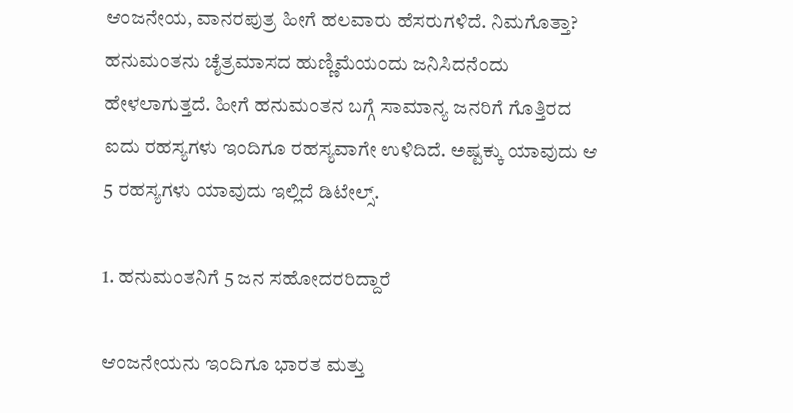ಆಂಜನೇಯ, ವಾನರಪುತ್ರ ಹೀಗೆ ಹಲವಾರು ಹೆಸರುಗಳಿದೆ. ನಿಮಗೊತ್ತಾ? ಹನುಮಂತನು ಚೈತ್ರಮಾಸದ ಹುಣ್ಣಿಮೆಯಂದು ಜನಿಸಿದನೆಂದು ಹೇಳಲಾಗುತ್ತದೆ. ಹೀಗೆ ಹನುಮಂತನ ಬಗ್ಗೆ ಸಾಮಾನ್ಯ ಜನರಿಗೆ ಗೊತ್ತಿರದ ಐದು ರಹಸ್ಯಗಳು ಇಂದಿಗೂ ರಹಸ್ಯವಾಗೇ ಉಳಿದಿದೆ. ಅಷ್ಟಕ್ಕು ಯಾವುದು ಆ 5 ರಹಸ್ಯಗಳು ಯಾವುದು ಇಲ್ಲಿದೆ ಡಿಟೇಲ್ಸ್‌.

1. ಹನುಮಂತನಿಗೆ 5 ಜನ ಸಹೋದರರಿದ್ದಾರೆ

ಆಂಜನೇಯನು ಇಂದಿಗೂ ಭಾರತ ಮತ್ತು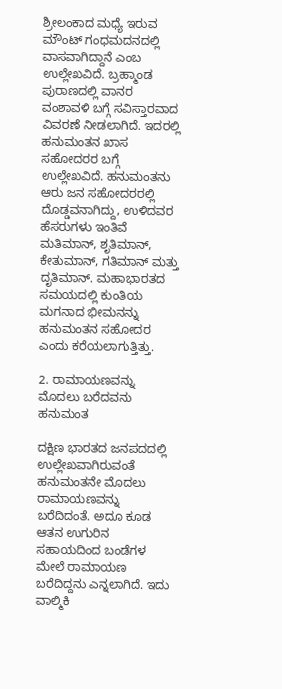ಶ್ರೀಲಂಕಾದ ಮಧ್ಯೆ ಇರುವ ಮೌಂಟ್‌ ಗಂಧಮದನದಲ್ಲಿ ವಾಸವಾಗಿದ್ದಾನೆ ಎಂಬ ಉಲ್ಲೇಖವಿದೆ. ಬ್ರಹ್ಮಾಂಡ ಪುರಾಣದಲ್ಲಿ ವಾನರ ವಂಶಾವಳಿ ಬಗ್ಗೆ ಸವಿಸ್ತಾರವಾದ ವಿವರಣೆ ನೀಡಲಾಗಿದೆ. ಇದರಲ್ಲಿ ಹನುಮಂತನ ಖಾಸ ಸಹೋದರರ ಬಗ್ಗೆ ಉಲ್ಲೇಖವಿದೆ. ಹನುಮಂತನು ಆರು ಜನ ಸಹೋದರರಲ್ಲಿ ದೊಡ್ಡವನಾಗಿದ್ದು, ಉಳಿದವರ ಹೆಸರುಗಳು ಇಂತಿವೆ ಮತಿಮಾನ್‌, ಶೃತಿಮಾನ್‌, ಕೇತುಮಾನ್‌, ಗತಿಮಾನ್‌ ಮತ್ತು ದೃತಿಮಾನ್‌. ಮಹಾಭಾರತದ ಸಮಯದಲ್ಲಿ ಕುಂತಿಯ ಮಗನಾದ ಭೀಮನನ್ನು ಹನುಮಂತನ ಸಹೋದರ ಎಂದು ಕರೆಯಲಾಗುತ್ತಿತ್ತು.

2. ರಾಮಾಯಣವನ್ನು ಮೊದಲು ಬರೆದವನು ಹನುಮಂತ

ದಕ್ಷಿಣ ಭಾರತದ ಜನಪದದಲ್ಲಿ ಉಲ್ಲೇಖವಾಗಿರುವಂತೆ ಹನುಮಂತನೇ ಮೊದಲು ರಾಮಾಯಣವನ್ನು ಬರೆದಿದಂತೆ. ಅದೂ ಕೂಡ ಆತನ ಉಗುರಿನ ಸಹಾಯದಿಂದ ಬಂಡೆಗಳ ಮೇಲೆ ರಾಮಾಯಣ ಬರೆದಿದ್ದನು ಎನ್ನಲಾಗಿದೆ. ಇದು ವಾಲ್ಮಿಕಿ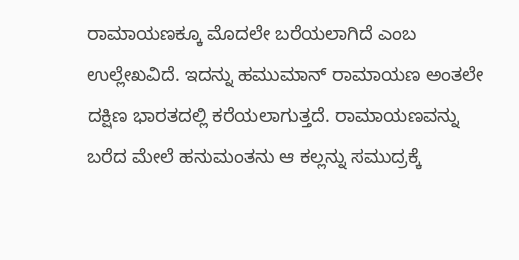ರಾಮಾಯಣಕ್ಕೂ ಮೊದಲೇ ಬರೆಯಲಾಗಿದೆ ಎಂಬ ಉಲ್ಲೇಖವಿದೆ. ಇದನ್ನು ಹಮುಮಾನ್‌ ರಾಮಾಯಣ ಅಂತಲೇ ದಕ್ಷಿಣ ಭಾರತದಲ್ಲಿ ಕರೆಯಲಾಗುತ್ತದೆ. ರಾಮಾಯಣವನ್ನು ಬರೆದ ಮೇಲೆ ಹನುಮಂತನು ಆ ಕಲ್ಲನ್ನು ಸಮುದ್ರಕ್ಕೆ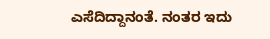ಎಸೆದಿದ್ದಾನಂತೆ. ನಂತರ ಇದು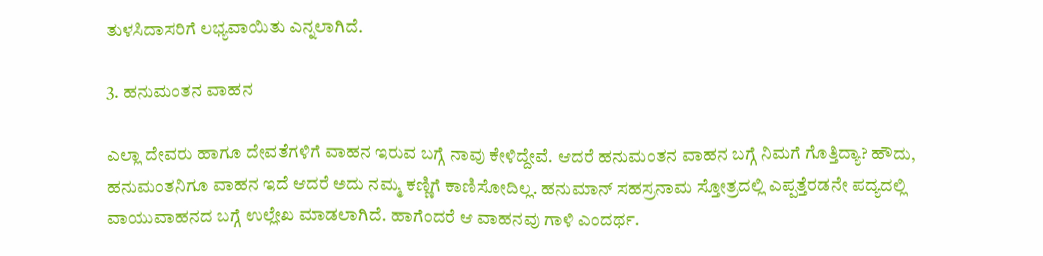ತುಳಸಿದಾಸರಿಗೆ ಲಭ್ಯವಾಯಿತು ಎನ್ನಲಾಗಿದೆ.

3. ಹನುಮಂತನ ವಾಹನ

ಎಲ್ಲಾ ದೇವರು ಹಾಗೂ ದೇವತೆಗಳಿಗೆ ವಾಹನ ಇರುವ ಬಗ್ಗೆ ನಾವು ಕೇಳಿದ್ದೇವೆ. ಆದರೆ ಹನುಮಂತನ ವಾಹನ ಬಗ್ಗೆ ನಿಮಗೆ ಗೊತ್ತಿದ್ಯಾ? ಹೌದು, ಹನುಮಂತನಿಗೂ ವಾಹನ ಇದೆ ಆದರೆ ಅದು ನಮ್ಮ ಕಣ್ಣಿಗೆ ಕಾಣಿಸೋದಿಲ್ಲ. ಹನುಮಾನ್‌ ಸಹಸ್ರನಾಮ ಸ್ತೋತ್ರದಲ್ಲಿ ಎಪ್ಪತ್ತೆರಡನೇ ಪದ್ಯದಲ್ಲಿ ವಾಯುವಾಹನದ ಬಗ್ಗೆ ಉಲ್ಲೇಖ ಮಾಡಲಾಗಿದೆ. ಹಾಗೆಂದರೆ ಆ ವಾಹನವು ಗಾಳಿ ಎಂದರ್ಥ.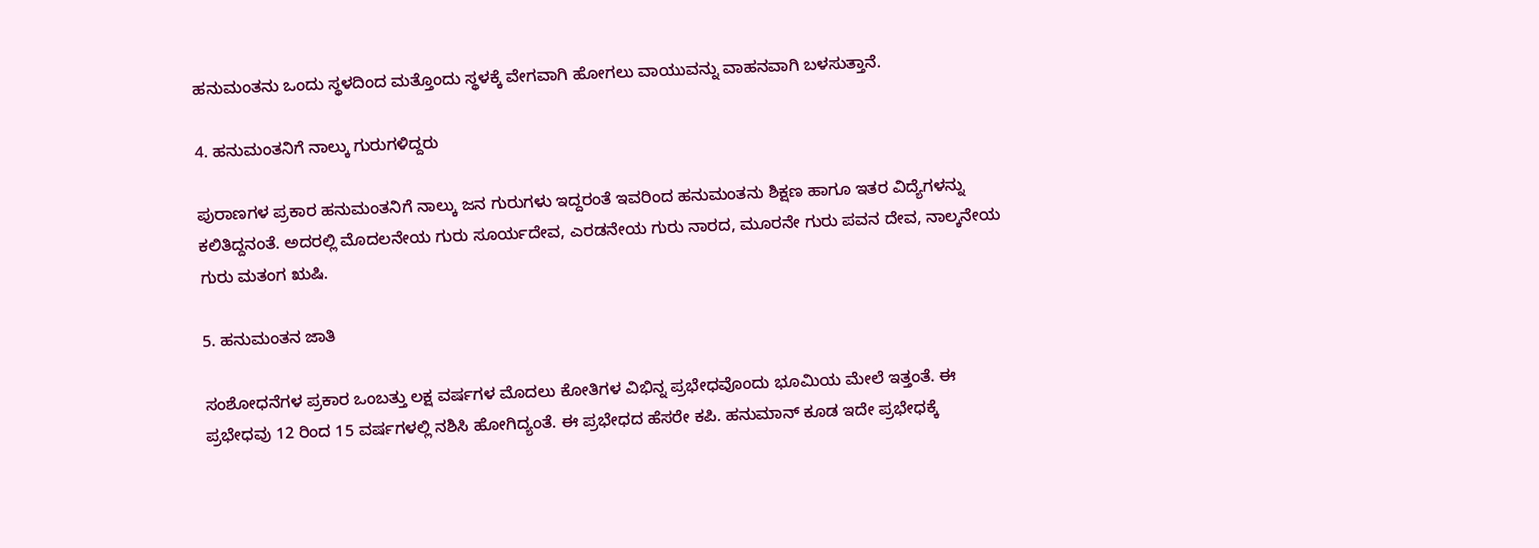ಹನುಮಂತನು ಒಂದು ಸ್ಥಳದಿಂದ ಮತ್ತೊಂದು ಸ್ಥಳಕ್ಕೆ ವೇಗವಾಗಿ ಹೋಗಲು ವಾಯುವನ್ನು ವಾಹನವಾಗಿ ಬಳಸುತ್ತಾನೆ.

4. ಹನುಮಂತನಿಗೆ ನಾಲ್ಕು ಗುರುಗಳಿದ್ದರು

ಪುರಾಣಗಳ ಪ್ರಕಾರ ಹನುಮಂತನಿಗೆ ನಾಲ್ಕು ಜನ ಗುರುಗಳು ಇದ್ದರಂತೆ ಇವರಿಂದ ಹನುಮಂತನು ಶಿಕ್ಷಣ ಹಾಗೂ ಇತರ ವಿದ್ಯೆಗಳನ್ನು ಕಲಿತಿದ್ದನಂತೆ. ಅದರಲ್ಲಿ ಮೊದಲನೇಯ ಗುರು ಸೂರ್ಯದೇವ, ಎರಡನೇಯ ಗುರು ನಾರದ, ಮೂರನೇ ಗುರು ಪವನ ದೇವ, ನಾಲ್ಕನೇಯ ಗುರು ಮತಂಗ ಋಷಿ.

5. ಹನುಮಂತನ ಜಾತಿ

ಸಂಶೋಧನೆಗಳ ಪ್ರಕಾರ ಒಂಬತ್ತು ಲಕ್ಷ ವರ್ಷಗಳ ಮೊದಲು ಕೋತಿಗಳ ವಿಭಿನ್ನ ಪ್ರಭೇಧವೊಂದು ಭೂಮಿಯ ಮೇಲೆ ಇತ್ತಂತೆ. ಈ ಪ್ರಭೇಧವು 12 ರಿಂದ 15 ವರ್ಷಗಳಲ್ಲಿ ನಶಿಸಿ ಹೋಗಿದ್ಯಂತೆ. ಈ ಪ್ರಭೇಧದ ಹೆಸರೇ ಕಪಿ. ಹನುಮಾನ್‌ ಕೂಡ ಇದೇ ಪ್ರಭೇಧಕ್ಕೆ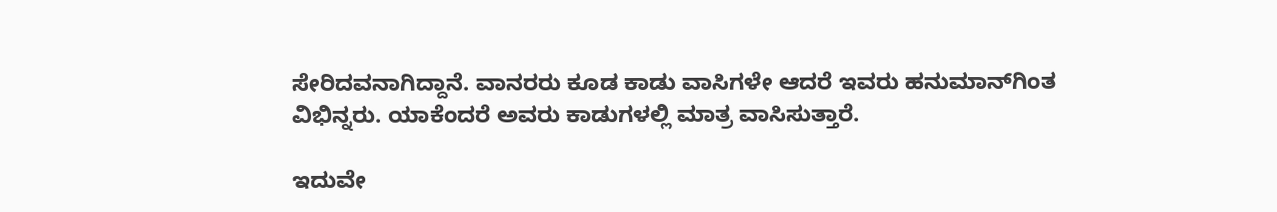ಸೇರಿದವನಾಗಿದ್ದಾನೆ. ವಾನರರು ಕೂಡ ಕಾಡು ವಾಸಿಗಳೇ ಆದರೆ ಇವರು ಹನುಮಾನ್‌ಗಿಂತ ವಿಭಿನ್ನರು. ಯಾಕೆಂದರೆ ಅವರು ಕಾಡುಗಳಲ್ಲಿ ಮಾತ್ರ ವಾಸಿಸುತ್ತಾರೆ.

ಇದುವೇ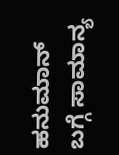ಹನುಮಾನ್‌ ಬಗ್ಗೆ ಸಾಮಾನ್ಯ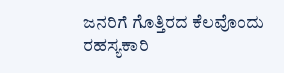ಜನರಿಗೆ ಗೊತ್ತಿರದ ಕೆಲವೊಂದು ರಹಸ್ಯಕಾರಿ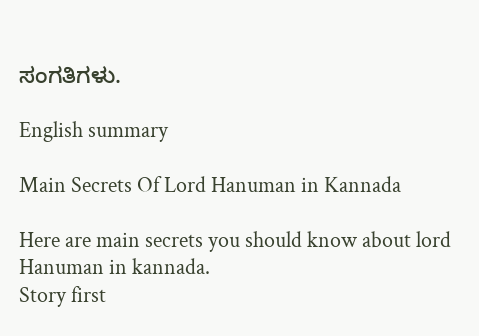ಸಂಗತಿಗಳು.

English summary

Main Secrets Of Lord Hanuman in Kannada

Here are main secrets you should know about lord Hanuman in kannada.
Story first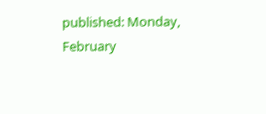published: Monday, February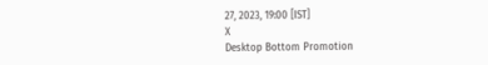27, 2023, 19:00 [IST]
X
Desktop Bottom Promotion